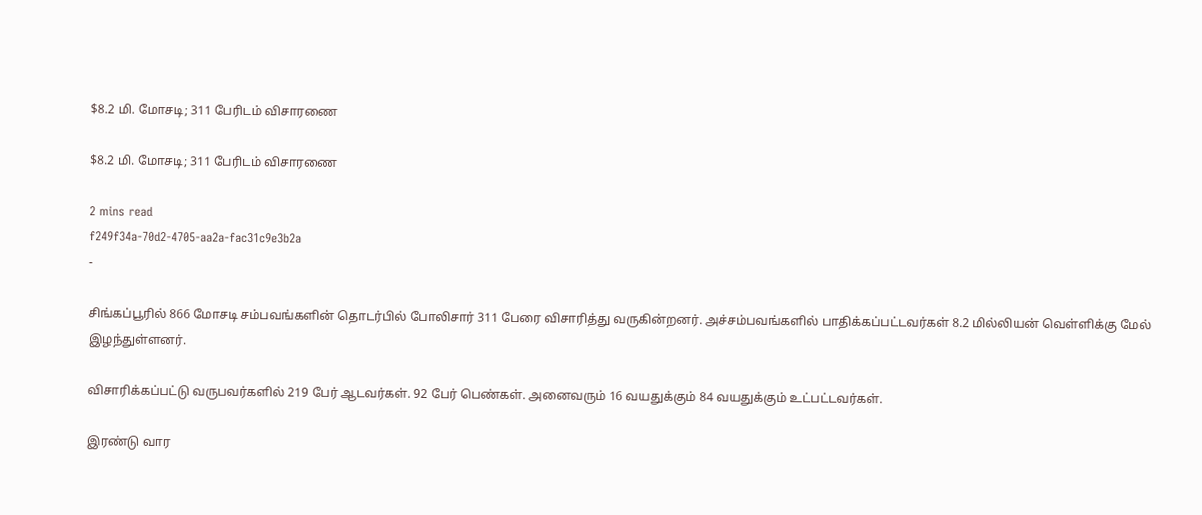$8.2 மி. மோசடி; 311 பேரிடம் விசாரணை

$8.2 மி. மோசடி; 311 பேரிடம் விசாரணை

2 mins read
f249f34a-70d2-4705-aa2a-fac31c9e3b2a
-

சிங்கப்பூரில் 866 மோசடி சம்பவங்களின் தொடர்பில் போலிசார் 311 பேரை விசாரித்து வருகின்றனர். அச்சம்பவங்களில் பாதிக்கப்பட்டவர்கள் 8.2 மில்லியன் வெள்ளிக்கு மேல் இழந்துள்ளனர்.

விசாரிக்கப்பட்டு வருபவர்களில் 219 பேர் ஆடவர்கள். 92 பேர் பெண்கள். அனைவரும் 16 வயதுக்கும் 84 வயதுக்கும் உட்பட்டவர்கள்.

இரண்டு வார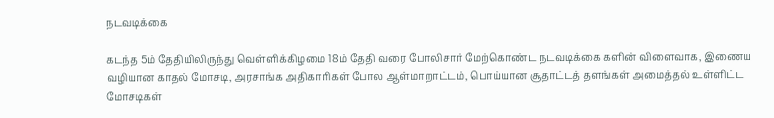நடவடிக்கை

கடந்த 5ம் தேதியிலிருந்து வெள்ளிக்கிழமை 18ம் தேதி வரை போலிசார் மேற்கொண்ட நடவடிக்கை களின் விளைவாக, இணைய வழியான காதல் மோசடி, அரசாங்க அதிகாரிகள் போல ஆள்மாறாட்டம், பொய்யான சூதாட்டத் தளங்கள் அமைத்தல் உள்ளிட்ட மோசடிகள்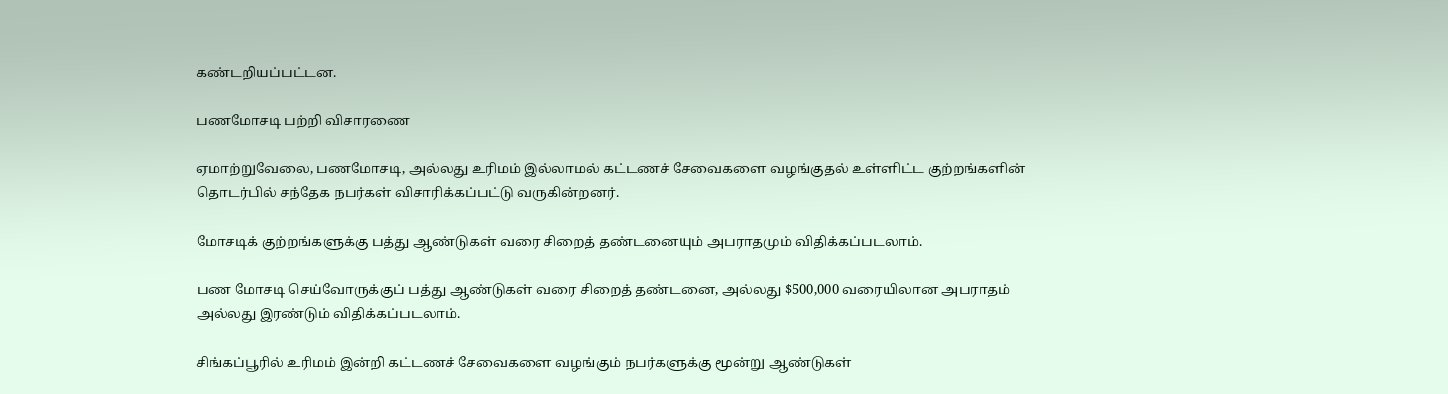கண்டறியப்பட்டன.

பணமோசடி பற்றி விசாரணை

ஏமாற்றுவேலை, பணமோசடி, அல்லது உரிமம் இல்லாமல் கட்டணச் சேவைகளை வழங்குதல் உள்ளிட்ட குற்றங்களின் தொடர்பில் சந்தேக நபர்கள் விசாரிக்கப்பட்டு வருகின்றனர்.

மோசடிக் குற்றங்களுக்கு பத்து ஆண்டுகள் வரை சிறைத் தண்டனையும் அபராதமும் விதிக்கப்படலாம்.

பண மோசடி செய்வோருக்குப் பத்து ஆண்டுகள் வரை சிறைத் தண்டனை, அல்லது $500,000 வரையிலான அபராதம் அல்லது இரண்டும் விதிக்கப்படலாம்.

சிங்கப்பூரில் உரிமம் இன்றி கட்டணச் சேவைகளை வழங்கும் நபர்களுக்கு மூன்று ஆண்டுகள்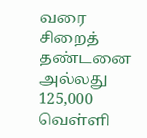வரை சிறைத் தண்டனை அல்லது 125,000 வெள்ளி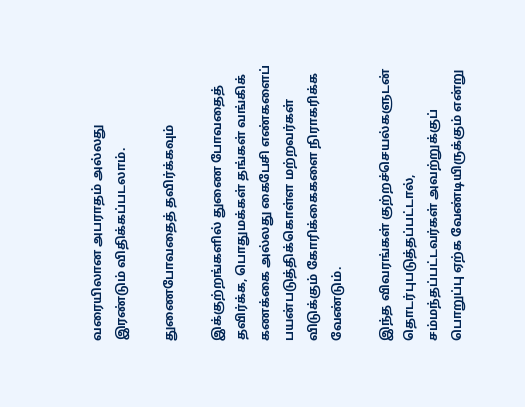வரையிலான அபராதம் அல்லது இரண்டும் விதிக்கப்படலாம்.

துணைபோவதைத் தவிர்க்கவும்

இக்குற்றங்களில் துணை போவதைத் தவிர்க்க, பொதுமக்கள் தங்கள் வங்கிக் கணக்கை அல்லது கைபேசி எண்களைப் பயன்படுத்திக்கொள்ள மற்றவர்கள் விடுக்கும் கோரிக்கைகளை நிராகரிக்க வேண்டும்.

இந்த விவரங்கள் குற்றச்செயல்களுடன் தொடர்புபடுத்தப்பட்டால், சம்மந்தப்பட்டவர்கள் அவற்றுக்குப் பொறுப்பு ஏற்க வேண்டியிருக்கும் என்று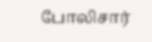போலிசார்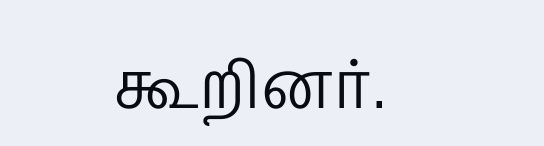கூறினர்.